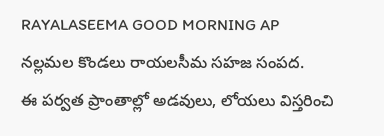RAYALASEEMA GOOD MORNING AP
నల్లమల కొండలు రాయలసీమ సహజ సంపద.
ఈ పర్వత ప్రాంతాల్లో అడవులు, లోయలు విస్తరించి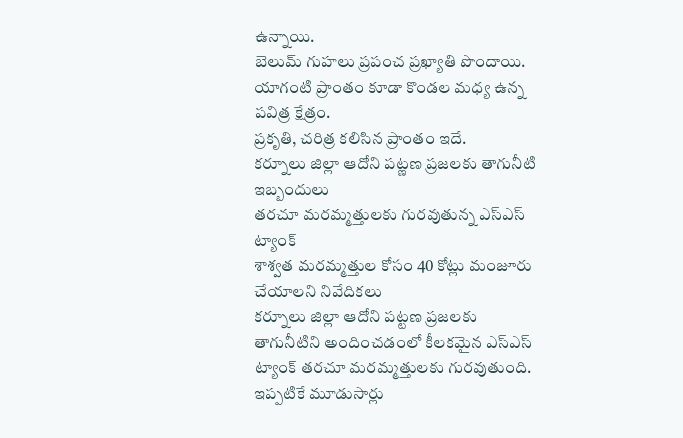ఉన్నాయి.
బెలుమ్ గుహలు ప్రపంచ ప్రఖ్యాతి పొందాయి.
యాగంటి ప్రాంతం కూడా కొండల మధ్య ఉన్న పవిత్ర క్షేత్రం.
ప్రకృతి, చరిత్ర కలిసిన ప్రాంతం ఇదే.
కర్నూలు జిల్లా ఆదోని పట్ణణ ప్రజలకు తాగునీటి ఇబ్బందులు
తరచూ మరమ్మత్తులకు గురవుతున్న ఎస్ఎస్ ట్యాంక్
శాశ్వత మరమ్మత్తుల కోసం 40 కోట్లు మంజూరు చేయాలని నివేదికలు
కర్నూలు జిల్లా ఆదోని పట్టణ ప్రజలకు తాగునీటిని అందించడంలో కీలకమైన ఎస్ఎస్ ట్యాంక్ తరచూ మరమ్మత్తులకు గురవుతుంది. ఇప్పటికే మూడుసార్లు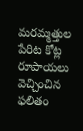మరమ్మత్తుల పేరిట కోట్ల రూపాయలు వెచ్చించిన ఫలితం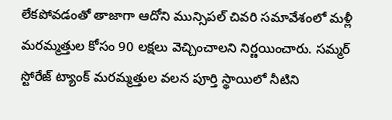లేకపోవడంతో తాజాగా ఆదోని మున్సిపల్ చివరి సమావేశంలో మళ్లీ మరమ్మత్తుల కోసం 90 లక్షలు వెచ్చించాలని నిర్ణయించారు. సమ్మర్ స్టోరేజ్ ట్యాంక్ మరమ్మత్తుల వలన పూర్తి స్థాయిలో నీటిని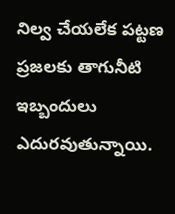నిల్వ చేయలేక పట్టణ ప్రజలకు తాగునీటి ఇబ్బందులు ఎదురవుతున్నాయి.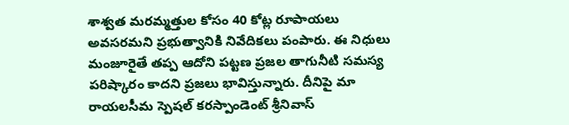శాశ్వత మరమ్మత్తుల కోసం 40 కోట్ల రూపాయలు అవసరమని ప్రభుత్వానికి నివేదికలు పంపారు. ఈ నిధులు మంజూరైతే తప్ప ఆదోని పట్టణ ప్రజల తాగునీటి సమస్య పరిష్కారం కాదని ప్రజలు భావిస్తున్నారు. దీనిపై మా రాయలసీమ స్పెషల్ కరస్పాండెంట్ శ్రీనివాస్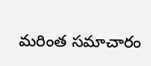మరింత సమాచారం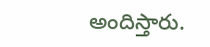అందిస్తారు.